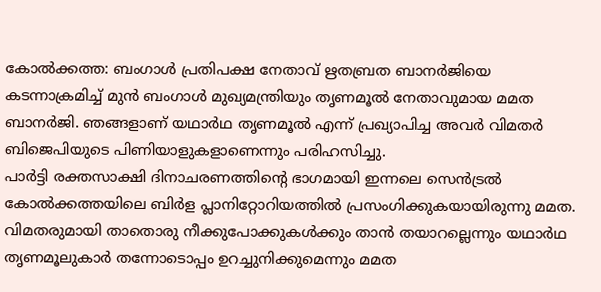കോൽക്കത്ത: ബംഗാൾ പ്രതിപക്ഷ നേതാവ് ഋതബ്രത ബാനർജിയെ കടന്നാക്രമിച്ച് മുൻ ബംഗാൾ മുഖ്യമന്ത്രിയും തൃണമൂൽ നേതാവുമായ മമത ബാനർജി. ഞങ്ങളാണ് യഥാർഥ തൃണമൂൽ എന്ന് പ്രഖ്യാപിച്ച അവർ വിമതർ ബിജെപിയുടെ പിണിയാളുകളാണെന്നും പരിഹസിച്ചു.
പാർട്ടി രക്തസാക്ഷി ദിനാചരണത്തിന്റെ ഭാഗമായി ഇന്നലെ സെൻട്രൽ കോൽക്കത്തയിലെ ബിർള പ്ലാനിറ്റോറിയത്തിൽ പ്രസംഗിക്കുകയായിരുന്നു മമത.
വിമതരുമായി താതൊരു നീക്കുപോക്കുകൾക്കും താൻ തയാറല്ലെന്നും യഥാർഥ തൃണമൂലുകാർ തന്നോടൊപ്പം ഉറച്ചുനിക്കുമെന്നും മമത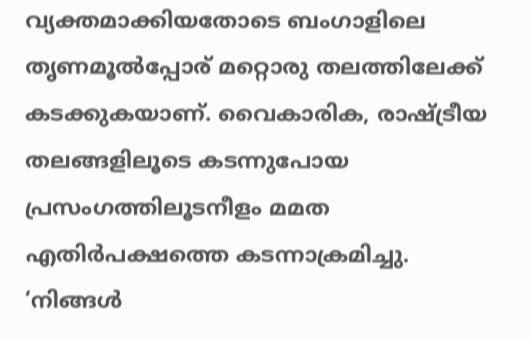വ്യക്തമാക്കിയതോടെ ബംഗാളിലെ തൃണമൂൽപ്പോര് മറ്റൊരു തലത്തിലേക്ക് കടക്കുകയാണ്. വൈകാരിക, രാഷ്ട്രീയ തലങ്ങളിലൂടെ കടന്നുപോയ പ്രസംഗത്തിലൂടനീളം മമത എതിർപക്ഷത്തെ കടന്നാക്രമിച്ചു.
‘നിങ്ങൾ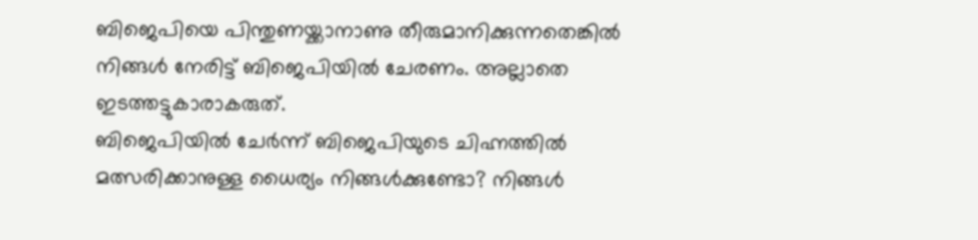ബിജെപിയെ പിന്തുണയ്ക്കാനാണു തീരുമാനിക്കുന്നതെങ്കിൽ നിങ്ങൾ നേരിട്ട് ബിജെപിയിൽ ചേരണം. അല്ലാതെ ഇടത്തട്ടുകാരാകരുത്.
ബിജെപിയിൽ ചേർന്ന് ബിജെപിയുടെ ചിഹ്നത്തിൽ മത്സരിക്കാനുള്ള ധൈര്യം നിങ്ങൾക്കുണ്ടോ? നിങ്ങൾ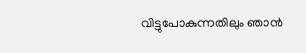വിട്ടുപോകുന്നതിലും ഞാൻ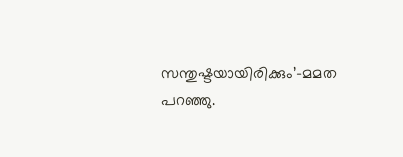സന്തുഷ്ടയായിരിക്കും’-മമത പറഞ്ഞു.